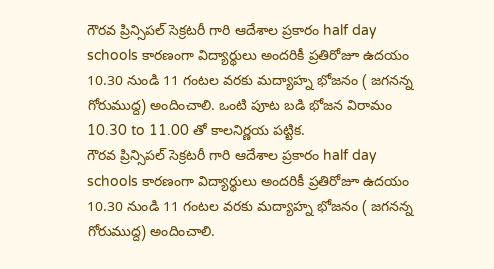గౌరవ ప్రిన్సిపల్ సెక్రటరీ గారి ఆదేశాల ప్రకారం half day schools కారణంగా విద్యార్థులు అందరికీ ప్రతిరోజూ ఉదయం 10.30 నుండి 11 గంటల వరకు మద్యాహ్న భోజనం ( జగనన్న గోరుముద్ద) అందించాలి. ఒంటి పూట బడి భోజన విరామం 10.30 to 11.00 తో కాలనిర్ణయ పట్టిక.
గౌరవ ప్రిన్సిపల్ సెక్రటరీ గారి ఆదేశాల ప్రకారం half day schools కారణంగా విద్యార్థులు అందరికీ ప్రతిరోజూ ఉదయం 10.30 నుండి 11 గంటల వరకు మద్యాహ్న భోజనం ( జగనన్న గోరుముద్ద) అందించాలి.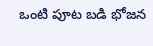ఒంటి పూట బడి భోజన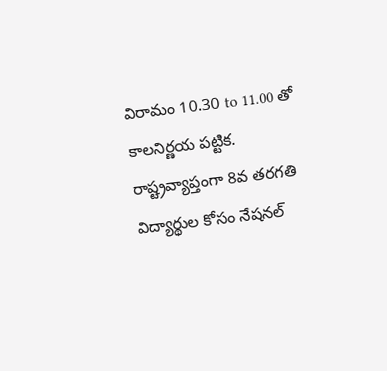విరామం 10.30 to 11.00 తో కాలనిర్ణయ పట్టిక.
రాష్ట్రవ్యాప్తంగా 8వ తరగతి విద్యార్థుల కోసం నేషనల్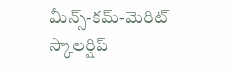మీన్స్-కమ్-మెరిట్ స్కాలర్షిప్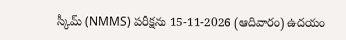స్కీమ్ (NMMS) పరీక్షను 15-11-2026 (ఆదివారం) ఉదయం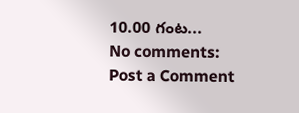10.00 గంట...
No comments:
Post a Comment